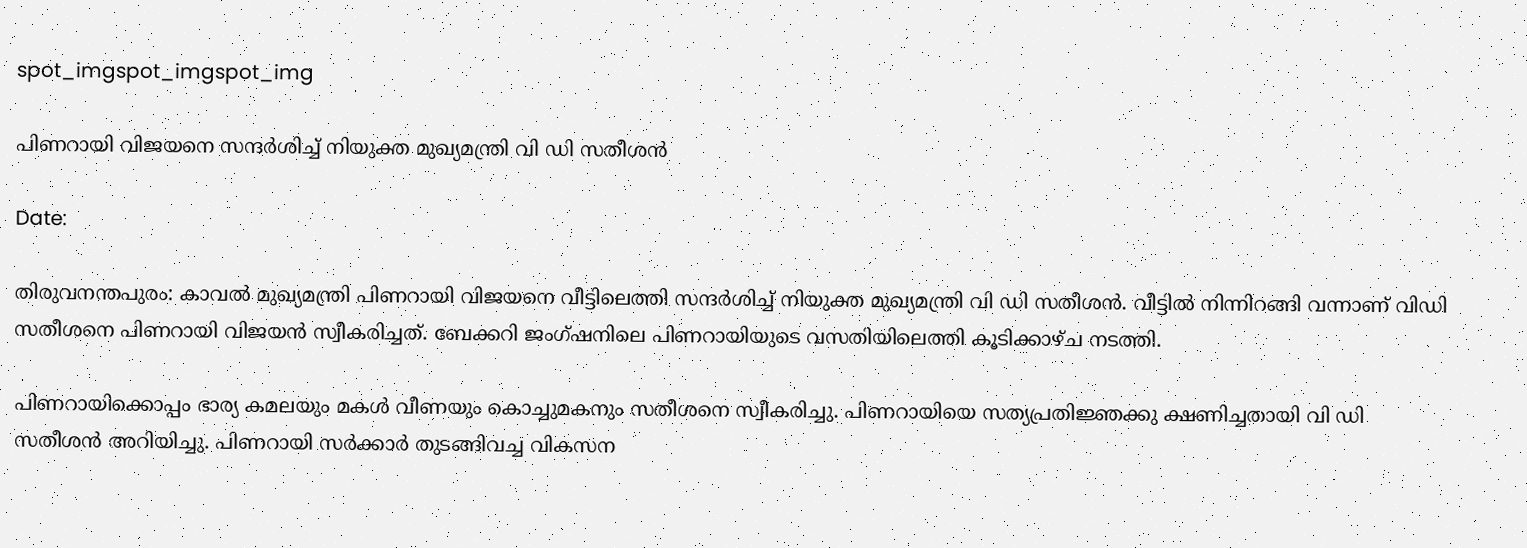spot_imgspot_imgspot_img

പിണറായി വിജയനെ സന്ദര്‍ശിച്ച് നിയുക്ത മുഖ്യമന്ത്രി വി ഡി സതീശൻ

Date:

തിരുവനന്തപുരം: കാവൽ മുഖ്യമന്ത്രി പിണറായി വിജയനെ വീട്ടിലെത്തി സന്ദർശിച്ച് നിയുക്ത മുഖ്യമന്ത്രി വി ഡി സതീശൻ. വീട്ടില്‍ നിന്നിറങ്ങി വന്നാണ് വിഡി സതീശനെ പിണറായി വിജയന്‍ സ്വീകരിച്ചത്. ബേക്കറി ജംഗ്ഷനിലെ പിണറായിയുടെ വസതിയിലെത്തി കൂടിക്കാഴ്ച നടത്തി.

പിണറായിക്കൊപ്പം ഭാര്യ കമലയും മകള്‍ വീണയും കൊച്ചുമകനും സതീശനെ സ്വീകരിച്ചു. പിണറായിയെ സത്യപ്രതിജ്ഞക്കു ക്ഷണിച്ചതായി വി ഡി സതീശൻ അറിയിച്ചു. പിണറായി സർക്കാർ തുടങ്ങിവച്ച വികസന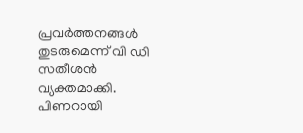പ്രവർത്തനങ്ങൾ തുടരുമെന്ന് വി ഡി സതീശൻ വ്യക്തമാക്കി. പിണറായി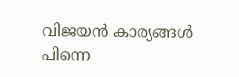വിജയൻ കാര്യങ്ങൾ പിന്നെ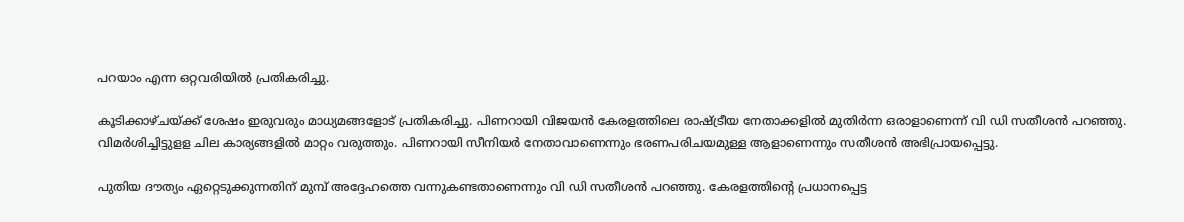പറയാം എന്ന ഒറ്റവരിയിൽ പ്രതികരിച്ചു.

കൂടിക്കാഴ്ചയ്ക്ക് ശേഷം ഇരുവരും മാധ്യമങ്ങളോട് പ്രതികരിച്ചു. പിണറായി വിജയന്‍ കേരളത്തിലെ രാഷ്ട്രീയ നേതാക്കളില്‍ മുതിര്‍ന്ന ഒരാളാണെന്ന് വി ഡി സതീശന്‍ പറഞ്ഞു. വിമർശിച്ചിട്ടുളള ചില കാര്യങ്ങളിൽ മാറ്റം വരുത്തും. പിണറായി സീനിയർ നേതാവാണെന്നും ഭരണപരിചയമുള്ള ആളാണെന്നും സതീശൻ അഭിപ്രായപ്പെട്ടു.

പുതിയ ദൗത്യം ഏറ്റെടുക്കുന്നതിന് മുമ്പ് അദ്ദേഹത്തെ വന്നുകണ്ടതാണെന്നും വി ഡി സതീശൻ പറഞ്ഞു. കേരളത്തിന്റെ പ്രധാനപ്പെട്ട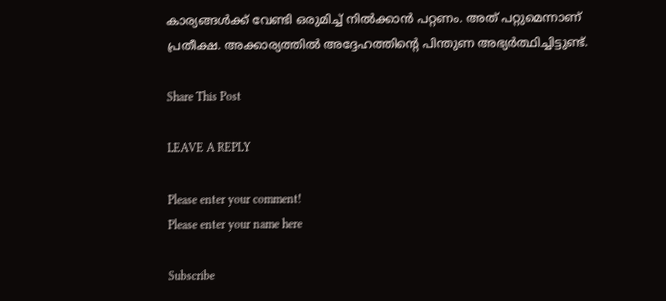കാര്യങ്ങള്‍ക്ക് വേണ്ടി ഒരുമിച്ച് നില്‍ക്കാന്‍ പറ്റണം. അത് പറ്റുമെന്നാണ് പ്രതീക്ഷ. അക്കാര്യത്തില്‍ അദ്ദേഹത്തിന്റെ പിന്തുണ അഭ്യര്‍ത്ഥിച്ചിട്ടുണ്ട്.

Share This Post

LEAVE A REPLY

Please enter your comment!
Please enter your name here

Subscribe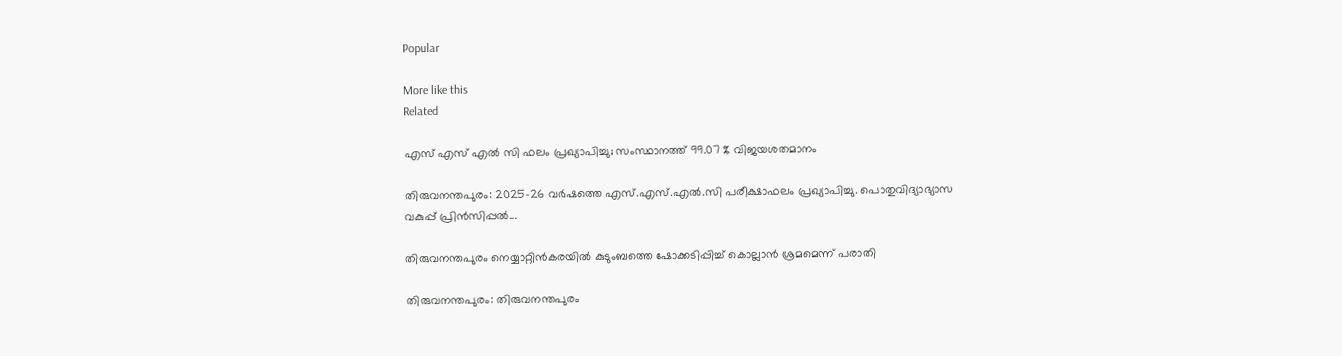Popular

More like this
Related

എസ് എസ് എൽ സി ഫലം പ്രഖ്യാപിച്ചു; സംസ്ഥാനത്ത് 99.07 % വിജയശതമാനം

തിരുവനന്തപുരം: 2025-26 വര്‍ഷത്തെ എസ്.എസ്.എൽ.സി പരീക്ഷാഫലം പ്രഖ്യാപിച്ചു. പൊതുവിദ്യാഭ്യാസ വകുപ്പ് പ്രിൻസിപ്പൽ...

തിരുവനന്തപുരം നെയ്യാറ്റിൻകരയിൽ കുടുംബത്തെ ഷോക്കടിപ്പിച്ച് കൊല്ലാൻ ശ്രമമെന്ന് പരാതി

തിരുവനന്തപുരം: തിരുവനന്തപുരം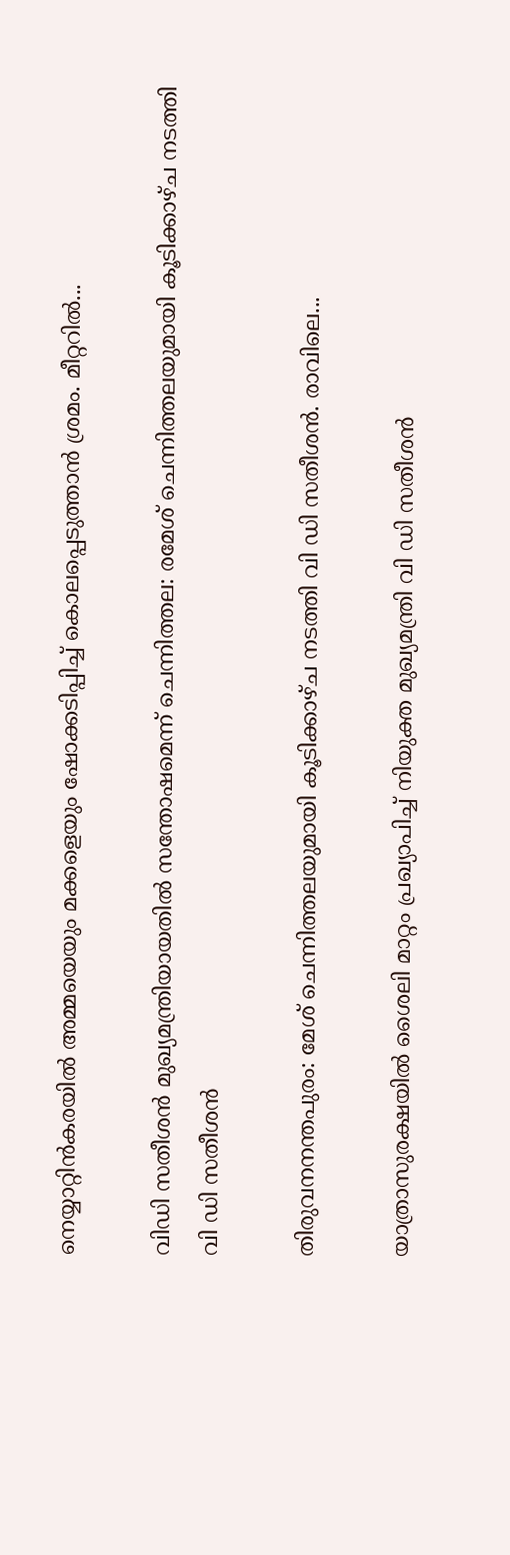നെയ്യാറ്റിൻകരയിൽ അമ്മയെയും മക്കളെയും ഷോക്കടിപ്പിച്ച് കൊലപ്പെടുത്താൻ ശ്രമം. മീറ്ററില്‍...

വിഡി സതീശന്‍ മുഖ്യമന്ത്രിയായതില്‍ സന്തോഷമെന്ന് ചെന്നിത്തല: രമേശ് ചെന്നിത്തലയുമായി കൂടിക്കാഴ്ച നടത്തി വി ഡി സതീശന്‍

തിരുവനനന്തപുരം: മേശ് ചെന്നിത്തലയുമായി കൂടിക്കാഴ്ച നടത്തി വി ഡി സതീശന്‍. രാവിലെ...

യാത്രാസുരക്ഷയില്‍ ശൈലി മാറ്റം പ്രഖ്യാപിച്ച് നിയുക്ത മുഖ്യമന്ത്രി വി ഡി സതീശന്‍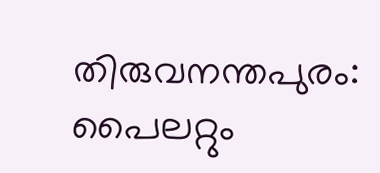തിരുവനന്തപുരം: പൈലറ്റും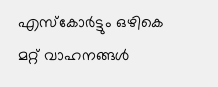എസ്കോർട്ടും ഒഴികെ മറ്റ് വാഹനങ്ങൾ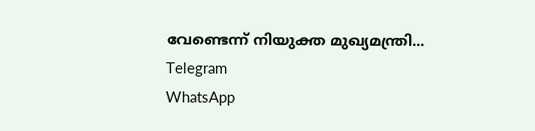വേണ്ടെന്ന് നിയുക്ത മുഖ്യമന്ത്രി...
Telegram
WhatsApp